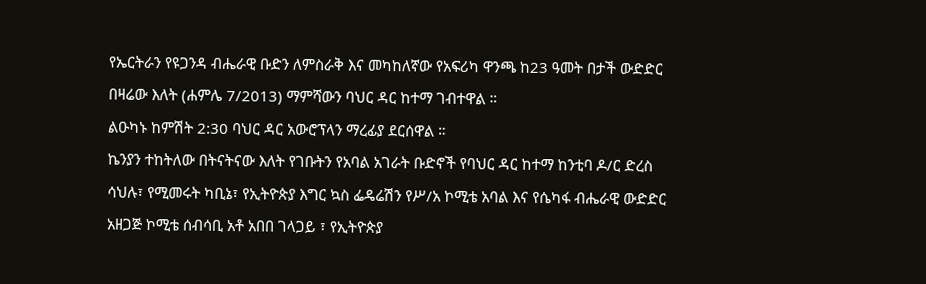የኤርትራን የዩጋንዳ ብሔራዊ ቡድን ለምስራቅ እና መካከለኛው የአፍሪካ ዋንጫ ከ23 ዓመት በታች ውድድር በዛሬው እለት (ሐምሌ 7/2013) ማምሻውን ባህር ዳር ከተማ ገብተዋል ።
ልዑካኑ ከምሽት 2:30 ባህር ዳር አውሮፕላን ማረፊያ ደርሰዋል ።
ኬንያን ተከትለው በትናትናው እለት የገቡትን የአባል አገራት ቡድኖች የባህር ዳር ከተማ ከንቲባ ዶ/ር ድረስ ሳህሉ፣ የሚመሩት ካቢኔ፣ የኢትዮጵያ እግር ኳስ ፌዴሬሽን የሥ/አ ኮሚቴ አባል እና የሴካፋ ብሔራዊ ውድድር አዘጋጅ ኮሚቴ ሰብሳቢ አቶ አበበ ገላጋይ ፣ የኢትዮጵያ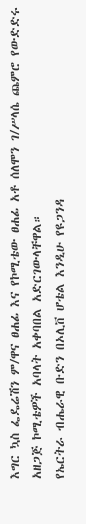እግር ኳስ ፌዴሬሽን ም/ዋና ፀሐፊ እና የኮሚቴው ፀሐፊ አቶ ሰለሞን ገ/ሥላሴ ጨምሮ የውድድሩ አዘጋጅ ኮሚቴዎች አባላት አቀባበል አድርገውላቸዋል።
የኤርትራ ብሔራዊ ቡድን በኦሊቨ ሆቴል እንዲሁ የዩጋንዳ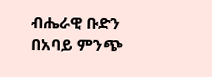ብሔራዊ ቡድን በአባይ ምንጭ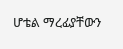ሆቴል ማረፊያቸውን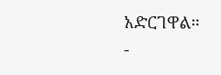አድርገዋል።
-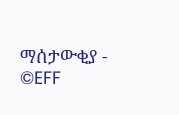ማሰታውቂያ -
©EFF